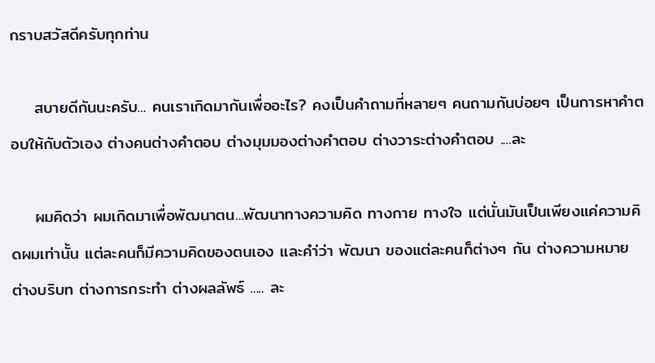กราบสวัสดีครับทุกท่าน

    สบายดีกันนะครับ... คนเราเกิดมากันเพื่ออะไร? คงเป็นคำถามที่หลายๆ คนถามกันบ่อยๆ เป็นการหาคำตอบให้กับตัวเอง ต่างคนต่างคำตอบ ต่างมุมมองต่างคำตอบ ต่างวาระต่างคำตอบ ....ละ

    ผมคิดว่า ผมเกิดมาเพื่อพัฒนาตน...พัฒนาทางความคิด ทางกาย ทางใจ แต่นั่นมันเป็นเพียงแค่ความคิดผมเท่านั้น แต่ละคนก็มีความคิดของตนเอง และคำ่ว่า พัฒนา ของแต่ละคนก็ต่างๆ กัน ต่างความหมาย ต่างบริบท ต่างการกระทำ ต่างผลลัพธ์ ..... ละ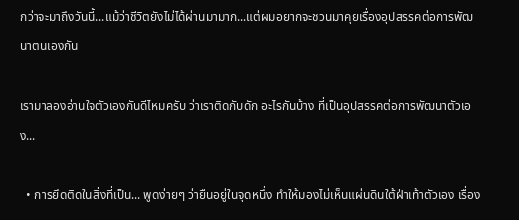กว่าจะมาถึงวันนี้...แม้ว่าชีวิตยังไม่ได้ผ่านมามาก...แต่ผมอยากจะชวนมาคุยเรื่องอุปสรรคต่อการพัฒนาตนเองกัน

เรามาลองอ่านใจตัวเองกันดีไหมครับ ว่าเราติดกับดัก อะไรกันบ้าง ที่เป็นอุปสรรคต่อการพัฒนาตัวเอง...

  • การยึดติดในสิ่งที่เป็น... พูดง่ายๆ ว่ายืนอยู่ในจุดหนึ่ง ทำให้มองไม่เห็นแผ่นดินใต้ฝ่าเท้าตัวเอง เรื่อง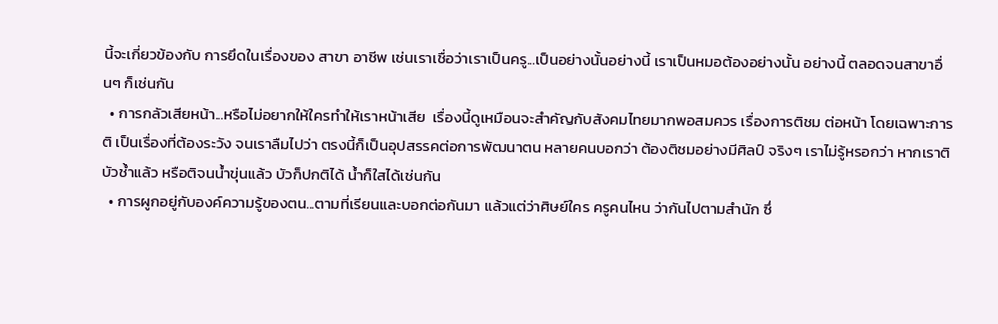นี้จะเกี่ยวข้องกับ การยึดในเรื่องของ สาขา อาชีพ เช่นเราเชื่อว่าเราเป็นครู...เป็นอย่างนั้นอย่างนี้ เราเป็นหมอต้องอย่างนั้น อย่างนี้ ตลอดจนสาขาอื่นๆ ก็เช่นกัน
  • การกลัวเสียหน้า...หรือไม่อยากให้ใครทำให้เราหน้าเสีย  เรื่องนี้ดูเหมือนจะสำคัญกับสังคมไทยมากพอสมควร เรื่องการติชม ต่อหน้า โดยเฉพาะการติ เป็นเรื่องที่ต้องระวัง จนเราลืมไปว่า ตรงนี้ก็เป็นอุปสรรคต่อการพัฒนาตน หลายคนบอกว่า ต้องติชมอย่างมีศิลป์ จริงๆ เราไม่รู้หรอกว่า หากเราติบัวช้ำแล้ว หรือติจนน้ำขุ่นแล้ว บัวก็ปกติได้ น้ำก็ใสได้เช่นกัน
  • การผูกอยู่กับองค์ความรู้ของตน...ตามที่เรียนและบอกต่อกันมา แล้วแต่ว่าศิษย์ใคร ครูคนไหน ว่ากันไปตามสำนัก ซึ่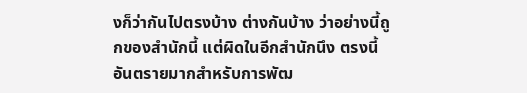งก็ว่ากันไปตรงบ้าง ต่างกันบ้าง ว่าอย่างนี้ถูกของสำนักนี้ แต่ผิดในอีกสำนักนึง ตรงนี้อันตรายมากสำหรับการพัฒ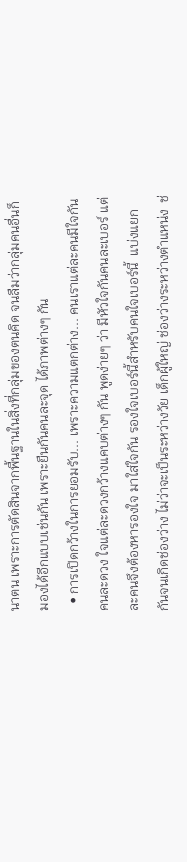นาตน เพราะการตัดสินจากพื้นฐานในสิ่งที่กลุ่มของตนคิด จนลืมว่ากลุ่มคนอื่นก็มองได้อีกแบบเช่นกัน เพราะยืนกันคนละจุด ได้ภาพต่างๆ กัน
  • การเปิดกว้างในการยอมรับ... เพราะความแตกต่าง... คนเราแต่ละคนมีใจกันคนละดวง ใจแต่ละดวงกว้างแคบต่างๆ กัน พูดง่ายๆ ว่า มีหัวใจกันคนละเบอร์ แต่ละคนจึงต้องหารองใจ มาใส่ใจกัน รองใจเบอร์นี้สำหรับคนใจเบอร์นี้  แบ่งแยกกันจนเกิดช่องว่าง ไม่ว่าจะเป็นระหว่างวัย เด็กผู้ใหญ่ ช่องว่างระหว่างตำแหน่ง  ช่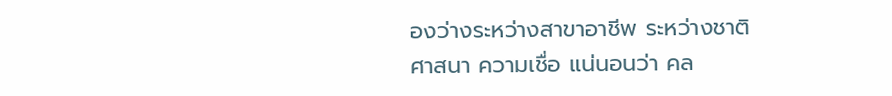องว่างระหว่างสาขาอาชีพ ระหว่างชาติ ศาสนา ความเชื่อ แน่นอนว่า คล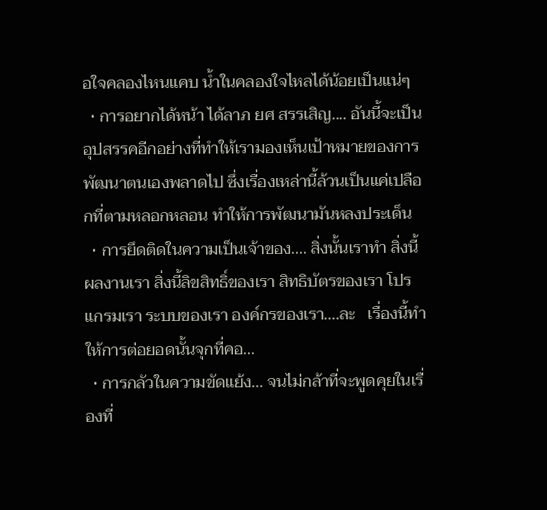อใจคลองไหนแคบ น้ำในคลองใจไหลได้น้อยเป็นแน่ๆ
  • การอยากได้หน้า ได้ลาภ ยศ สรรเสิญ.... อันนี้จะเป็นอุปสรรคอีกอย่างที่ทำให้เรามองเห็นเป้าหมายของการพัฒนาตนเองพลาดไป ซึ่งเรื่องเหล่านี้ล้วนเป็นแค่เปลือกที่ตามหลอกหลอน ทำให้การพัฒนามันหลงประเด็น
  • การยึดติดในความเป็นเจ้าของ.... สิ่งนั้นเราทำ สิ่งนี้ผลงานเรา สิ่งนี้ลิขสิทธิ์ของเรา สิทธิบัตรของเรา โปรแกรมเรา ระบบของเรา องค์กรของเรา....ละ   เรื่องนี้ทำให้การต่อยอดนั้นจุกที่คอ...
  • การกลัวในความขัดแย้ง... จนไม่กล้าที่จะพูดคุยในเรื่องที่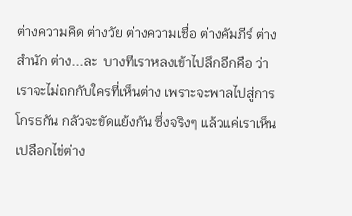ต่างความคิด ต่างวัย ต่างความเชื่อ ต่างคัมภีร์ ต่างสำนัก ต่าง...ละ  บางทีเราหลงเข้าไปลึกอีกคือ ว่าเราจะไม่ถกกับใครที่เห็นต่าง เพราะจะพาลไปสู่การโกรธกัน กลัวจะขัดแย้งกัน ซึ่งจริงๆ แล้วแค่เราเห็นเปลือกไข่ต่าง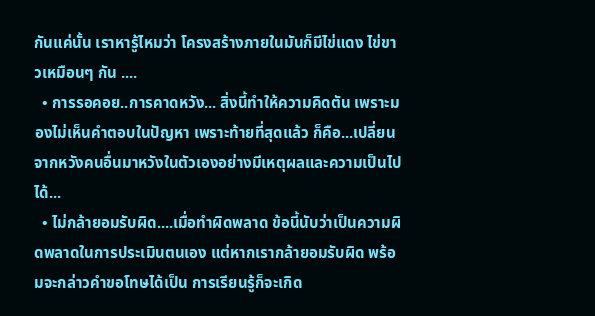กันแค่นั้น เราหารู้ไหมว่า โครงสร้างภายในมันก็มีไข่แดง ไข่ขาวเหมือนๆ กัน ....
  • การรอคอย..การคาดหวัง... สิ่งนี้ทำให้ความคิดตัน เพราะมองไม่เห็นคำตอบในปัญหา เพราะท้ายที่สุดแล้ว ก็คือ...เปลี่ยนจากหวังคนอื่นมาหวังในตัวเองอย่างมีเหตุผลและความเป็นไปได้...
  • ไม่กล้ายอมรับผิด....เมื่อทำผิดพลาด ข้อนี้นับว่าเป็นความผิดพลาดในการประเมินตนเอง แต่หากเรากล้ายอมรับผิด พร้อมจะกล่าวคำขอโทษได้เป็น การเรียนรู้ก็จะเกิด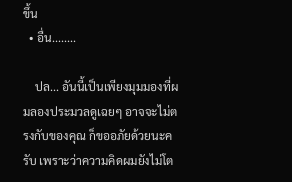ขึ้น
  • อื่น........

    ปล... อันนี้เป็นเพียงมุมมองที่ผมลองประมวลดูเฉยๆ อาจจะไม่ตรงกับของคุณ ก็ขออภัยด้วยนะครับ เพราะว่าความคิดผมยังไม่โต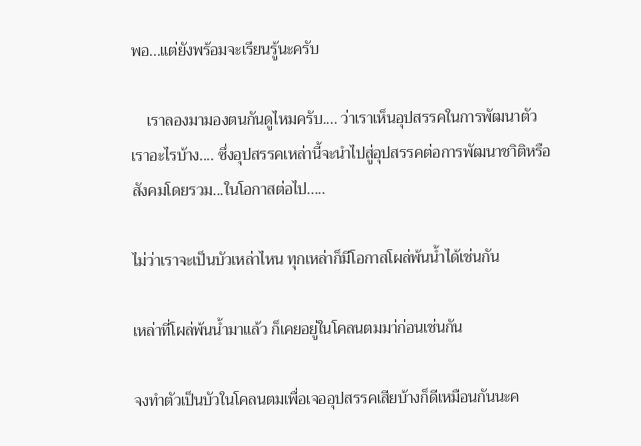พอ...แต่ยังพร้อมจะเรียนรู้นะครับ

    เราลองมามองตนกันดูไหมครับ.... ว่าเราเห็นอุปสรรคในการพัฒนาตัวเราอะไรบ้าง.... ซึ่งอุปสรรคเหล่านี้จะนำไปสู่อุปสรรคต่อการพัฒนาชาิติหรือสังคมโดยรวม...ในโอกาสต่อไป.....

ไม่ว่าเราจะเป็นบัวเหล่าไหน ทุกเหล่าก็มีโอกาสโผล่พ้นน้ำได้เช่นกัน

เหล่าที่โผล่พ้นน้ำมาแล้ว ก็เคยอยู่ในโคลนตมมา่ก่อนเช่นกัน

จงทำตัวเป็นบัวในโคลนตมเพื่อเจออุปสรรคเสียบ้างก็ดีเหมือนกันนะค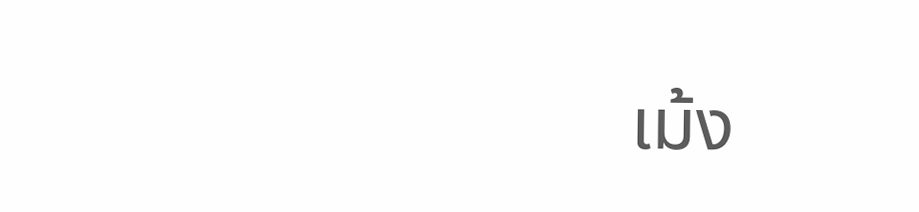เม้ง